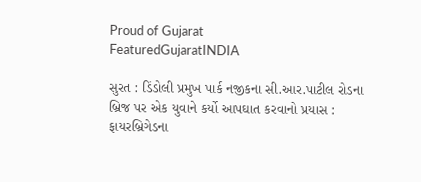Proud of Gujarat
FeaturedGujaratINDIA

સુરત : ડિંડોલી પ્રમુખ પાર્ક નજીકના સી.આર.પાટીલ રોડના બ્રિજ પર એક યુવાને કર્યો આપઘાત કરવાનો પ્રયાસ : ફાયરબ્રિગેડના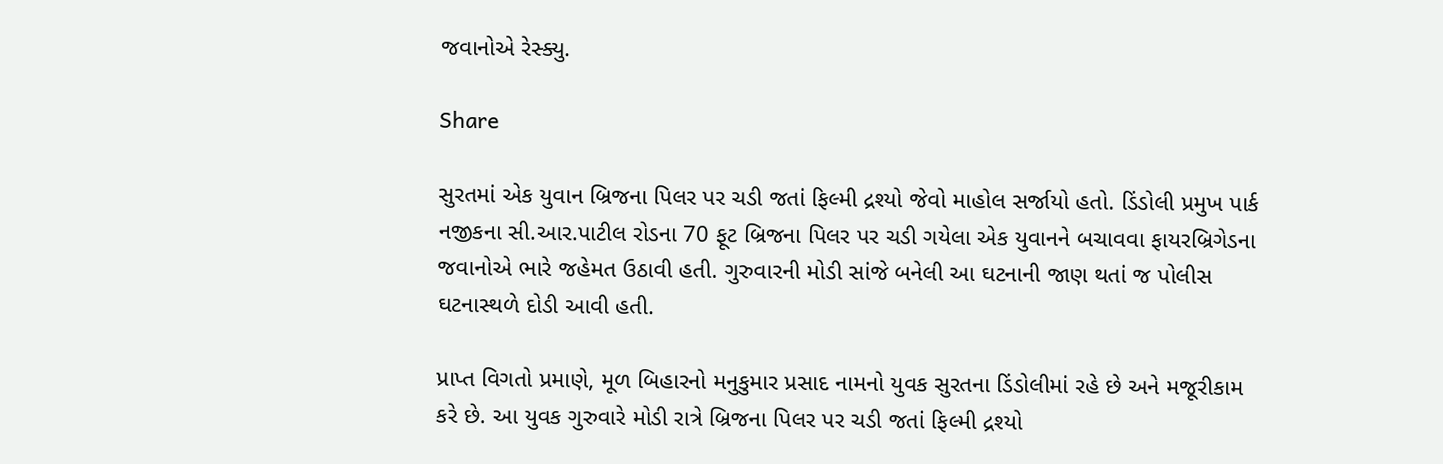જવાનોએ રેસ્ક્યુ.

Share

સુરતમાં એક યુવાન બ્રિજના પિલર પર ચડી જતાં ફિલ્મી દ્રશ્યો જેવો માહોલ સર્જાયો હતો. ડિંડોલી પ્રમુખ પાર્ક નજીકના સી.આર.પાટીલ રોડના 70 ફૂટ બ્રિજના પિલર પર ચડી ગયેલા એક યુવાનને બચાવવા ફાયરબ્રિગેડના જવાનોએ ભારે જહેમત ઉઠાવી હતી. ગુરુવારની મોડી સાંજે બનેલી આ ઘટનાની જાણ થતાં જ પોલીસ ઘટનાસ્થળે દોડી આવી હતી.

પ્રાપ્ત વિગતો પ્રમાણે, મૂળ બિહારનો મનુકુમાર પ્રસાદ નામનો યુવક સુરતના ડિંડોલીમાં રહે છે અને મજૂરીકામ કરે છે. આ યુવક ગુરુવારે મોડી રાત્રે બ્રિજના પિલર પર ચડી જતાં ફિલ્મી દ્રશ્યો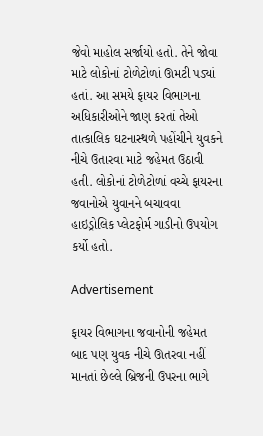જેવો માહોલ સર્જાયો હતો. તેને જોવા માટે લોકોનાં ટોળેટોળાં ઊમટી પડ્યાં હતાં. આ સમયે ફાયર વિભાગના અધિકારીઓને જાણ કરતાં તેઓ તાત્કાલિક ઘટનાસ્થળે પહોંચીને યુવકને નીચે ઉતારવા માટે જહેમત ઉઠાવી હતી. લોકોનાં ટોળેટોળાં વચ્ચે ફાયરના જવાનોએ યુવાનને બચાવવા હાઇડ્રોલિક પ્લેટફોર્મ ગાડીનો ઉપયોગ કર્યો હતો.

Advertisement

ફાયર વિભાગના જવાનોની જહેમત બાદ પણ યુવક નીચે ઊતરવા નહીં માનતાં છેલ્લે બ્રિજની ઉપરના ભાગે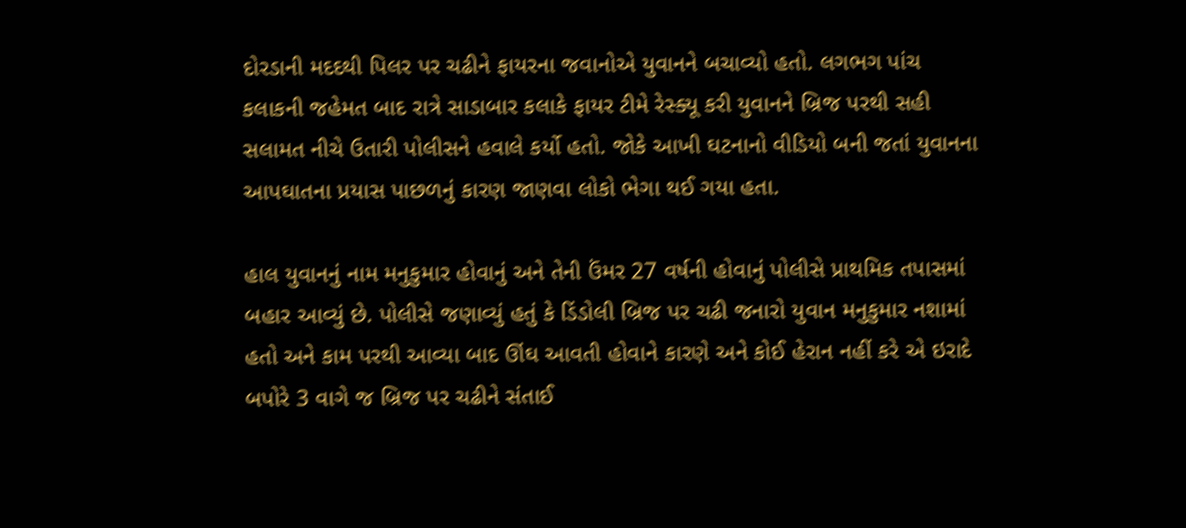દોરડાની મદદથી પિલર પર ચઢીને ફાયરના જવાનોએ યુવાનને બચાવ્યો હતો. લગભગ પાંચ કલાકની જહેમત બાદ રાત્રે સાડાબાર કલાકે ફાયર ટીમે રેસ્ક્યૂ કરી યુવાનને બ્રિજ પરથી સહી સલામત નીચે ઉતારી પોલીસને હવાલે કર્યો હતો. જોકે આખી ઘટનાનો વીડિયો બની જતાં યુવાનના આપઘાતના પ્રયાસ પાછળનું કારણ જાણવા લોકો ભેગા થઈ ગયા હતા.

હાલ યુવાનનું નામ મનુકુમાર હોવાનું અને તેની ઉંમર 27 વર્ષની હોવાનું પોલીસે પ્રાથમિક તપાસમાં બહાર આવ્યું છે. પોલીસે જણાવ્યું હતું કે ડિંડોલી બ્રિજ પર ચઢી જનારો યુવાન મનુકુમાર નશામાં હતો અને કામ પરથી આવ્યા બાદ ઊંઘ આવતી હોવાને કારણે અને કોઈ હેરાન નહીં કરે એ ઇરાદે બપોરે 3 વાગે જ બ્રિજ પર ચઢીને સંતાઈ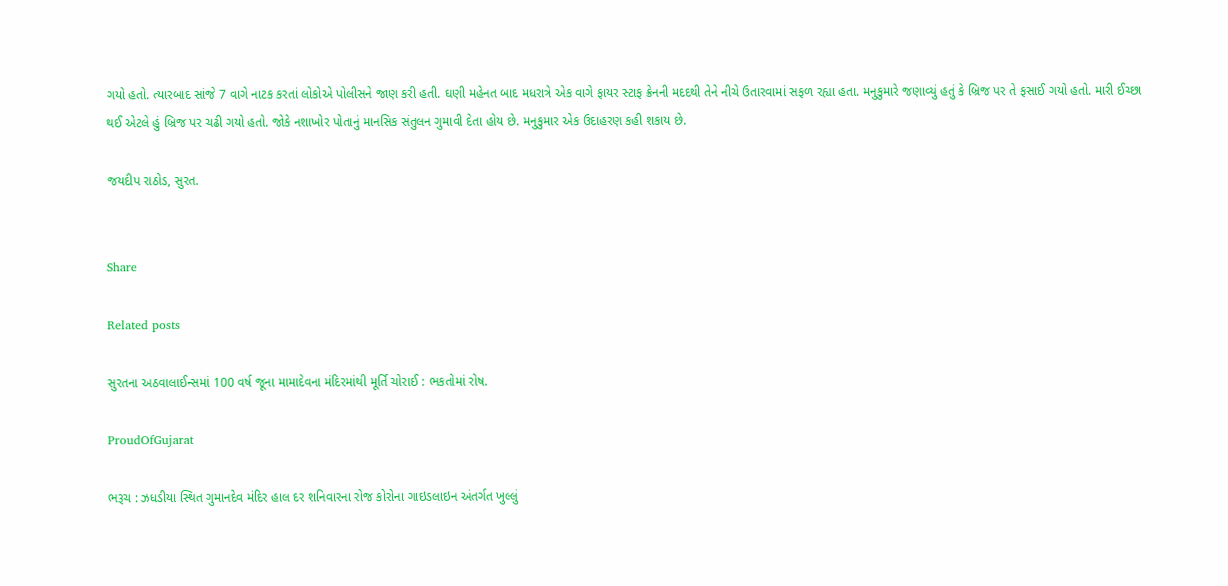ગયો હતો. ત્યારબાદ સાંજે 7 વાગે નાટક કરતાં લોકોએ પોલીસને જાણ કરી હતી. ઘણી મહેનત બાદ મધરાત્રે એક વાગે ફાયર સ્ટાફ ક્રેનની મદદથી તેને નીચે ઉતારવામાં સફળ રહ્યા હતા. મનુકુમારે જણાવ્યું હતું કે બ્રિજ પર તે ફસાઈ ગયો હતો. મારી ઈચ્છા થઈ એટલે હું બ્રિજ પર ચઢી ગયો હતો. જોકે નશાખોર પોતાનું માનસિક સંતુલન ગુમાવી દેતા હોય છે. મનુકુમાર એક ઉદાહરણ કહી શકાય છે.

જયદીપ રાઠોડ, સુરત.


Share

Related posts

સુરતના અઠવાલાઈન્સમાં 100 વર્ષ જૂના મામાદેવના મંદિરમાંથી મૂર્તિ ચોરાઈ : ભકતોમાં રોષ.

ProudOfGujarat

ભરૂચ : ઝધડીયા સ્થિત ગુમાનદેવ મંદિર હાલ દર શનિવારના રોજ કોરોના ગાઇડલાઇન અંતર્ગત ખુલ્લું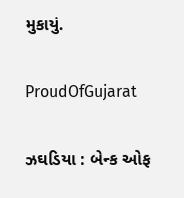મુકાયું.

ProudOfGujarat

ઝઘડિયા : બેન્ક ઓફ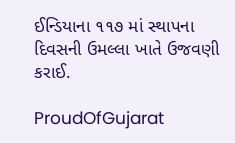ઈન્ડિયાના ૧૧૭ માં સ્થાપના દિવસની ઉમલ્લા ખાતે ઉજવણી કરાઈ.

ProudOfGujarat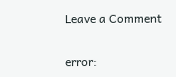Leave a Comment

error: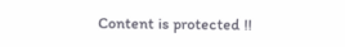Content is protected !!